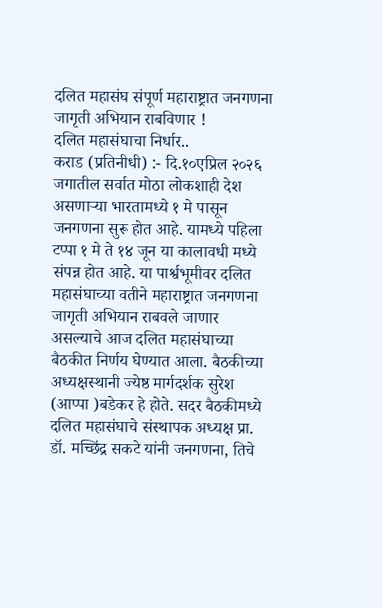दलित महासंघ संपूर्ण महाराष्ट्रात जनगणना जागृती अभियान राबविणार !
दलित महासंघाचा निर्धार..
कराड (प्रतिनीधी) :- दि.१०एप्रिल २०२६ जगातील सर्वात मोठा लोकशाही देश असणाऱ्या भारतामध्ये १ मे पासून जनगणना सुरू होत आहे. यामध्ये पहिला टप्पा १ मे ते १४ जून या कालावधी मध्ये संपन्न होत आहे. या पार्श्वभूमीवर दलित महासंघाच्या वतीने महाराष्ट्रात जनगणना जागृती अभियान राबवले जाणार असल्याचे आज दलित महासंघाच्या बैठकीत निर्णय घेण्यात आला. बैठकीच्या अध्यक्षस्थानी ज्येष्ठ मार्गदर्शक सुरेश (आप्पा )बडेकर हे होते. सदर बैठकीमध्ये दलित महासंघाचे संस्थापक अध्यक्ष प्रा. डॉ. मच्छिंद्र सकटे यांनी जनगणना, तिचे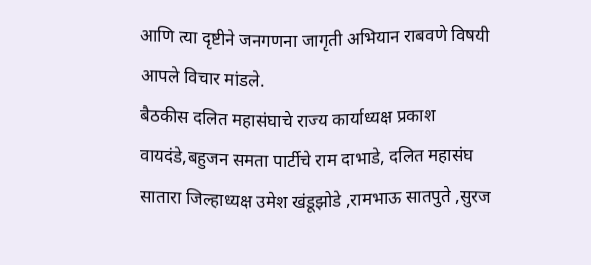आणि त्या दृष्टीने जनगणना जागृती अभियान राबवणे विषयी आपले विचार मांडले.
बैठकीस दलित महासंघाचे राज्य कार्याध्यक्ष प्रकाश वायदंडे,बहुजन समता पार्टीचे राम दाभाडे, दलित महासंघ सातारा जिल्हाध्यक्ष उमेश खंडूझोडे ,रामभाऊ सातपुते ,सुरज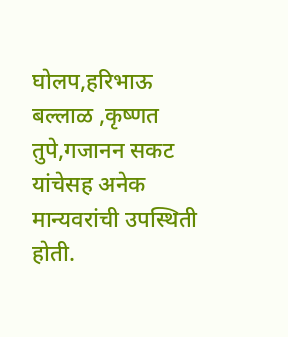घोलप,हरिभाऊ बल्लाळ ,कृष्णत तुपे,गजानन सकट यांचेसह अनेक मान्यवरांची उपस्थिती होती.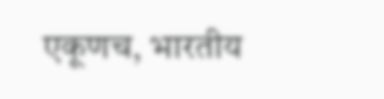एकूणच, भारतीय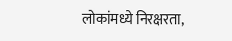लोकांमध्ये निरक्षरता,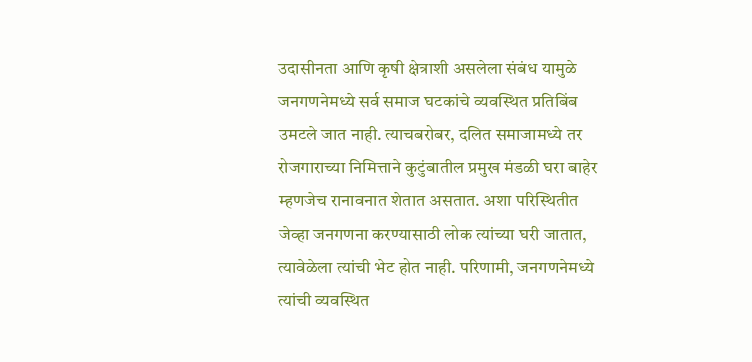उदासीनता आणि कृषी क्षेत्राशी असलेला संबंध यामुळे जनगणनेमध्ये सर्व समाज घटकांचे व्यवस्थित प्रतिबिंब उमटले जात नाही. त्याचबरोबर, दलित समाजामध्ये तर रोजगाराच्या निमित्ताने कुटुंबातील प्रमुख मंडळी घरा बाहेर म्हणजेच रानावनात शेतात असतात. अशा परिस्थितीत जेव्हा जनगणना करण्यासाठी लोक त्यांच्या घरी जातात, त्यावेळेला त्यांची भेट होत नाही. परिणामी, जनगणनेमध्ये त्यांची व्यवस्थित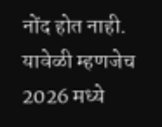नोंद होत नाही.
यावेळी म्हणजेच 2026 मध्ये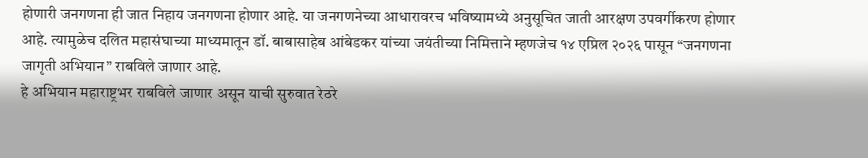होणारी जनगणना ही जात निहाय जनगणना होणार आहे. या जनगणनेच्या आधारावरच भविष्यामध्ये अनुसूचित जाती आरक्षण उपवर्गीकरण होणार आहे. त्यामुळेच दलित महासंघाच्या माध्यमातून डॉ. बाबासाहेब आंबेडकर यांच्या जयंतीच्या निमित्ताने म्हणजेच १४ एप्रिल २०२६ पासून “जनगणना जागृती अभियान” राबविले जाणार आहे.
हे अभियान महाराष्ट्रभर राबविले जाणार असून याची सुरुवात रेठरे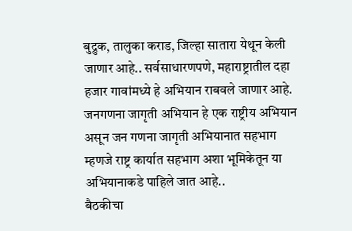बुद्रुक, तालुका कराड, जिल्हा सातारा येथून केली जाणार आहे.. सर्वसाधारणपणे, महाराष्ट्रातील दहा हजार गावांमध्ये हे अभियान राबवले जाणार आहे.
जनगणना जागृती अभियान हे एक राष्ट्रीय अभियान असून जन गणना जागृती अभियानात सहभाग म्हणजे राष्ट्र कार्यात सहभाग अशा भूमिकेतून या अभियानाकडे पाहिले जात आहे..
बैठकीचा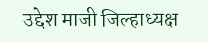उद्देश माजी जिल्हाध्यक्ष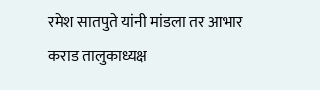रमेश सातपुते यांनी मांडला तर आभार कराड तालुकाध्यक्ष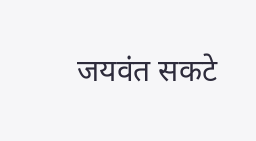जयवंत सकटे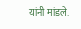यांनी मांडले.